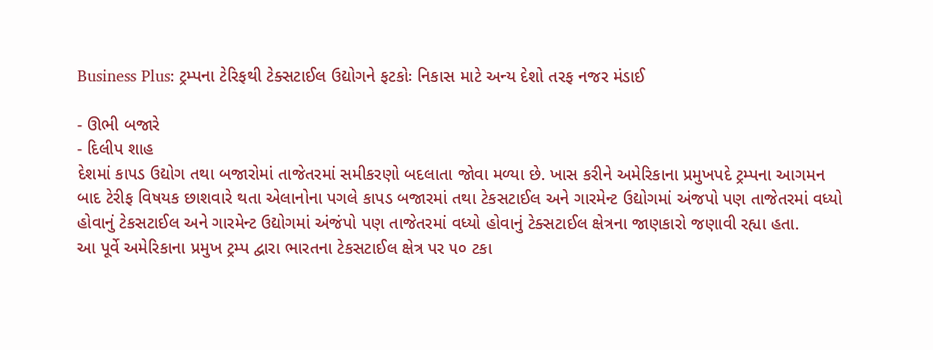Business Plus: ટ્રમ્પના ટેરિફથી ટેક્સટાઈલ ઉદ્યોગને ફટકોઃ નિકાસ માટે અન્ય દેશો તરફ નજર મંડાઈ

- ઊભી બજારે
- દિલીપ શાહ
દેશમાં કાપડ ઉદ્યોગ તથા બજારોમાં તાજેતરમાં સમીકરણો બદલાતા જોવા મળ્યા છે. ખાસ કરીને અમેરિકાના પ્રમુખપદે ટ્રમ્પના આગમન બાદ ટેરીફ વિષયક છાશવારે થતા એલાનોના પગલે કાપડ બજારમાં તથા ટેકસટાઈલ અને ગારમેન્ટ ઉદ્યોગમાં અંજપો પણ તાજેતરમાં વધ્યો હોવાનું ટેકસટાઈલ અને ગારમેન્ટ ઉદ્યોગમાં અંજંપો પણ તાજેતરમાં વધ્યો હોવાનું ટેક્સટાઈલ ક્ષેત્રના જાણકારો જણાવી રહ્યા હતા.
આ પૂર્વે અમેરિકાના પ્રમુખ ટ્રમ્પ દ્વારા ભારતના ટેકસટાઈલ ક્ષેત્ર પર ૫૦ ટકા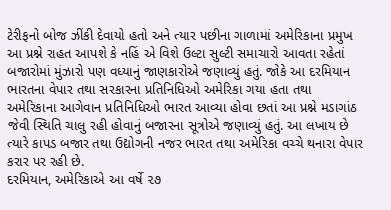ટેરીફનો બોજ ઝીંકી દેવાયો હતો અને ત્યાર પછીના ગાળામાં અમેરિકાના પ્રમુખ આ પ્રશ્ને રાહત આપશે કે નહિં એ વિશે ઉલ્ટા સુલ્ટી સમાચારો આવતા રહેતાં બજારોમાં મુંઝારો પણ વધ્યાનું જાણકારોએ જણાવ્યું હતું. જોકે આ દરમિયાન ભારતના વેપાર તથા સરકારના પ્રતિનિધિઓ અમેરિકા ગયા હતા તથા અમેરિકાના આગેવાન પ્રતિનિધિઓ ભારત આવ્યા હોવા છતાં આ પ્રશ્ને મડાગાંઠ જેવી સ્થિતિ ચાલુ રહી હોવાનું બજારના સૂત્રોએ જણાવ્યું હતું. આ લખાય છે ત્યારે કાપડ બજાર તથા ઉદ્યોગની નજર ભારત તથા અમેરિકા વચ્ચે થનારા વેપાર કરાર પર રહી છે.
દરમિયાન, અમેરિકાએ આ વર્ષે ૨૭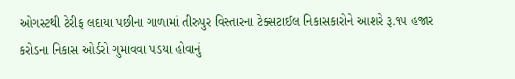ઓગસ્ટથી ટેરીફ લદાયા પછીના ગાળામાં તીરુપુર વિસ્તારના ટેક્સટાઈલ નિકાસકારોને આશરે રૂ.૧૫ હજાર કરોડના નિકાસ ઓર્ડરો ગુમાવવા પડયા હોવાનું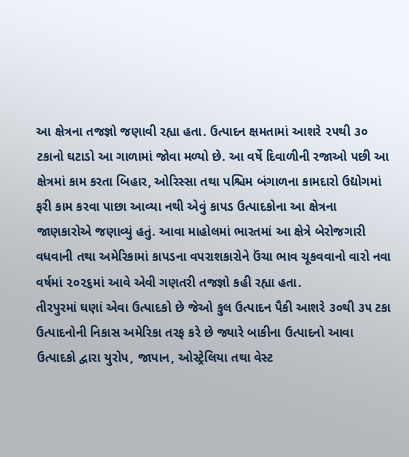આ ક્ષેત્રના તજજ્ઞો જણાવી રહ્યા હતા. ઉત્પાદન ક્ષમતામાં આશરે ૨૫થી ૩૦ ટકાનો ઘટાડો આ ગાળામાં જોવા મળ્યો છે. આ વર્ષે દિવાળીની રજાઓ પછી આ ક્ષેત્રમાં કામ કરતા બિહાર, ઓરિસ્સા તથા પશ્ચિમ બંગાળના કામદારો ઉદ્યોગમાં ફરી કામ કરવા પાછા આવ્યા નથી એવું કાપડ ઉત્પાદકોના આ ક્ષેત્રના જાણકારોએ જણાવ્યું હતું. આવા માહોલમાં ભારતમાં આ ક્ષેત્રે બેરોજગારી વધવાની તથા અમેરિકામાં કાપડના વપરાશકારોને ઉંચા ભાવ ચૂકવવાનો વારો નવા વર્ષમાં ૨૦૨૬માં આવે એવી ગણતરી તજજ્ઞો કહી રહ્યા હતા.
તીરપુરમાં ઘણાં એવા ઉત્પાદકો છે જેઓ કુલ ઉત્પાદન પૈકી આશરે ૩૦થી ૩૫ ટકા ઉત્પાદનોની નિકાસ અમેરિકા તરફ કરે છે જ્યારે બાકીના ઉત્પાદનો આવા ઉત્પાદકો દ્વારા યુરોપ, જાપાન, ઓસ્ટ્રેલિયા તથા વેસ્ટ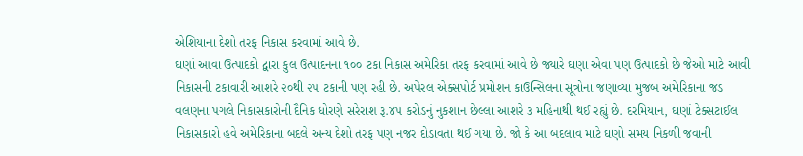એશિયાના દેશો તરફ નિકાસ કરવામાં આવે છે.
ઘણાં આવા ઉત્પાદકો દ્વારા કુલ ઉત્પાદનના ૧૦૦ ટકા નિકાસ અમેરિકા તરફ કરવામાં આવે છે જ્યારે ઘણા એવા પણ ઉત્પાદકો છે જેઓ માટે આવી નિકાસની ટકાવારી આશરે ૨૦થી ૨૫ ટકાની પણ રહી છે. અપેરલ એક્સપોર્ટ પ્રમોશન કાઉન્સિલના સૂત્રોના જણાવ્યા મુજબ અમેરિકાના જડ વલણના પગલે નિકાસકારોની દૈનિક ધોરણે સરેરાશ રૂ.૪૫ કરોડનું નુકશાન છેલ્લા આશરે ૩ મહિનાથી થઈ રહ્યું છે. દરમિયાન, ઘણાં ટેક્સટાઈલ નિકાસકારો હવે અમેરિકાના બદલે અન્ય દેશો તરફ પણ નજર દોડાવતા થઈ ગયા છે. જો કે આ બદલાવ માટે ઘણો સમય નિકળી જવાની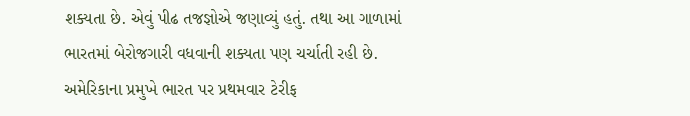શક્યતા છે. એવું પીઢ તજજ્ઞોએ જણાવ્યું હતું. તથા આ ગાળામાં ભારતમાં બેરોજગારી વધવાની શક્યતા પણ ચર્ચાતી રહી છે. અમેરિકાના પ્રમુખે ભારત પર પ્રથમવાર ટેરીફ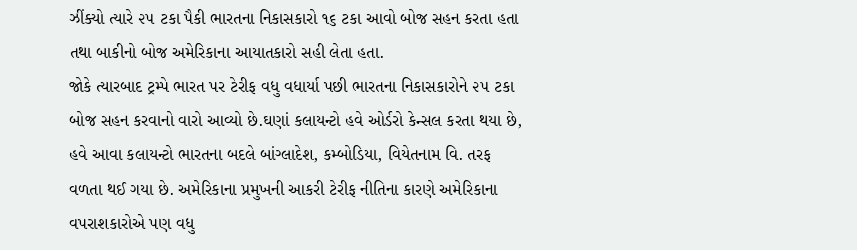ઝીંક્યો ત્યારે ૨૫ ટકા પૈકી ભારતના નિકાસકારો ૧૬ ટકા આવો બોજ સહન કરતા હતા તથા બાકીનો બોજ અમેરિકાના આયાતકારો સહી લેતા હતા.
જોકે ત્યારબાદ ટ્રમ્પે ભારત પર ટેરીફ વધુ વધાર્યા પછી ભારતના નિકાસકારોને ૨૫ ટકા બોજ સહન કરવાનો વારો આવ્યો છે.ઘણાં કલાયન્ટો હવે ઓર્ડરો કેન્સલ કરતા થયા છે, હવે આવા કલાયન્ટો ભારતના બદલે બાંગ્લાદેશ, કમ્બોડિયા, વિયેતનામ વિ. તરફ વળતા થઈ ગયા છે. અમેરિકાના પ્રમુખની આકરી ટેરીફ નીતિના કારણે અમેરિકાના વપરાશકારોએ પણ વધુ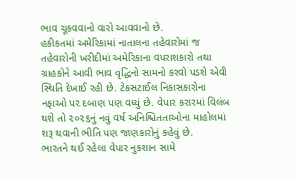ભાવ ચૂકવવાનો વારો આવવાનો છે.
હકીકતમાં અમેરિકામાં નાતાલના તહેવારોમાં જ તહેવારોની ખરીદીમાં અમેરિકાના વપરાશકારો તથા ગ્રાહકોને આવી ભાવ વૃદ્ધિનો સામનો કરવો પડશે એવી સ્થિતિ દેખાઈ રહી છે. ટેકસટાઈલ નિકાસકારોના નફાઓ પર દબાણ પણ વધ્યું છે. વેપાર કરારમાં વિલંબ થશે તો ૨૦૨૬નું નવું વર્ષ અનિશ્ચિતતાઓના માહોલમાં શરૂ થવાની ભીતિ પણ જાણકારોનું કહેવું છે.
ભારતને થઈ રહેલા વેપાર નુકશાન સામે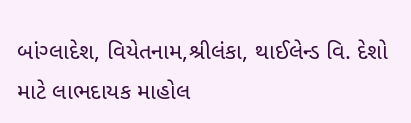બાંગ્લાદેશ, વિયેતનામ,શ્રીલંકા, થાઈલેન્ડ વિ. દેશો માટે લાભદાયક માહોલ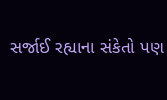સર્જાઈ રહ્યાના સંકેતો પણ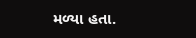મળ્યા હતા.